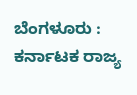ಬೆಂಗಳೂರು : ಕರ್ನಾಟಕ ರಾಜ್ಯ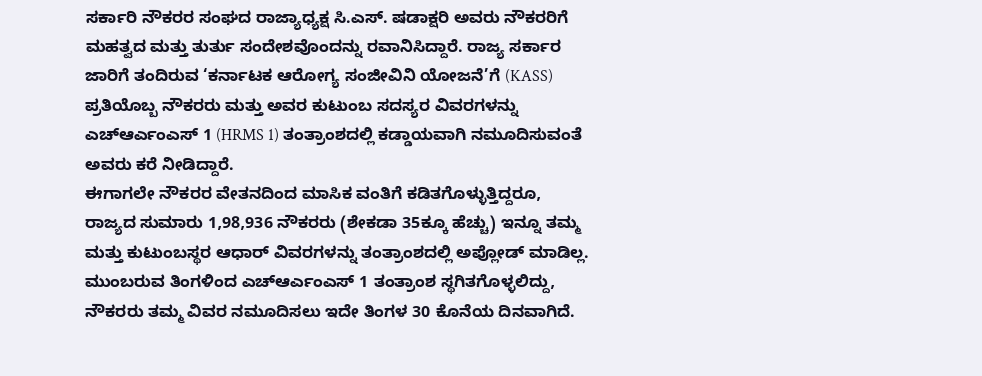ಸರ್ಕಾರಿ ನೌಕರರ ಸಂಘದ ರಾಜ್ಯಾಧ್ಯಕ್ಷ ಸಿ.ಎಸ್. ಷಡಾಕ್ಷರಿ ಅವರು ನೌಕರರಿಗೆ ಮಹತ್ವದ ಮತ್ತು ತುರ್ತು ಸಂದೇಶವೊಂದನ್ನು ರವಾನಿಸಿದ್ದಾರೆ. ರಾಜ್ಯ ಸರ್ಕಾರ ಜಾರಿಗೆ ತಂದಿರುವ ‘ಕರ್ನಾಟಕ ಆರೋಗ್ಯ ಸಂಜೀವಿನಿ ಯೋಜನೆ’ಗೆ (KASS) ಪ್ರತಿಯೊಬ್ಬ ನೌಕರರು ಮತ್ತು ಅವರ ಕುಟುಂಬ ಸದಸ್ಯರ ವಿವರಗಳನ್ನು ಎಚ್ಆರ್ಎಂಎಸ್ 1 (HRMS 1) ತಂತ್ರಾಂಶದಲ್ಲಿ ಕಡ್ಡಾಯವಾಗಿ ನಮೂದಿಸುವಂತೆ ಅವರು ಕರೆ ನೀಡಿದ್ದಾರೆ.
ಈಗಾಗಲೇ ನೌಕರರ ವೇತನದಿಂದ ಮಾಸಿಕ ವಂತಿಗೆ ಕಡಿತಗೊಳ್ಳುತ್ತಿದ್ದರೂ, ರಾಜ್ಯದ ಸುಮಾರು 1,98,936 ನೌಕರರು (ಶೇಕಡಾ 35ಕ್ಕೂ ಹೆಚ್ಚು) ಇನ್ನೂ ತಮ್ಮ ಮತ್ತು ಕುಟುಂಬಸ್ಥರ ಆಧಾರ್ ವಿವರಗಳನ್ನು ತಂತ್ರಾಂಶದಲ್ಲಿ ಅಪ್ಲೋಡ್ ಮಾಡಿಲ್ಲ. ಮುಂಬರುವ ತಿಂಗಳಿಂದ ಎಚ್ಆರ್ಎಂಎಸ್ 1 ತಂತ್ರಾಂಶ ಸ್ಥಗಿತಗೊಳ್ಳಲಿದ್ದು, ನೌಕರರು ತಮ್ಮ ವಿವರ ನಮೂದಿಸಲು ಇದೇ ತಿಂಗಳ 30 ಕೊನೆಯ ದಿನವಾಗಿದೆ.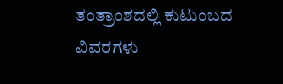ತಂತ್ರಾಂಶದಲ್ಲಿ ಕುಟುಂಬದ ವಿವರಗಳು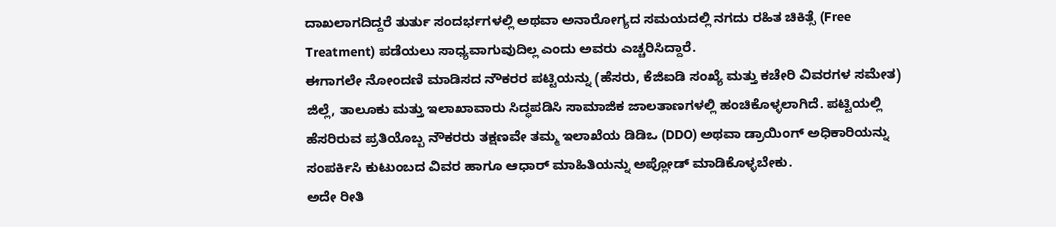ದಾಖಲಾಗದಿದ್ದರೆ ತುರ್ತು ಸಂದರ್ಭಗಳಲ್ಲಿ ಅಥವಾ ಅನಾರೋಗ್ಯದ ಸಮಯದಲ್ಲಿ ನಗದು ರಹಿತ ಚಿಕಿತ್ಸೆ (Free Treatment) ಪಡೆಯಲು ಸಾಧ್ಯವಾಗುವುದಿಲ್ಲ ಎಂದು ಅವರು ಎಚ್ಚರಿಸಿದ್ದಾರೆ.
ಈಗಾಗಲೇ ನೋಂದಣಿ ಮಾಡಿಸದ ನೌಕರರ ಪಟ್ಟಿಯನ್ನು (ಹೆಸರು, ಕೆಜಿಐಡಿ ಸಂಖ್ಯೆ ಮತ್ತು ಕಚೇರಿ ವಿವರಗಳ ಸಮೇತ) ಜಿಲ್ಲೆ, ತಾಲೂಕು ಮತ್ತು ಇಲಾಖಾವಾರು ಸಿದ್ಧಪಡಿಸಿ ಸಾಮಾಜಿಕ ಜಾಲತಾಣಗಳಲ್ಲಿ ಹಂಚಿಕೊಳ್ಳಲಾಗಿದೆ. ಪಟ್ಟಿಯಲ್ಲಿ ಹೆಸರಿರುವ ಪ್ರತಿಯೊಬ್ಬ ನೌಕರರು ತಕ್ಷಣವೇ ತಮ್ಮ ಇಲಾಖೆಯ ಡಿಡಿಒ (DDO) ಅಥವಾ ಡ್ರಾಯಿಂಗ್ ಅಧಿಕಾರಿಯನ್ನು ಸಂಪರ್ಕಿಸಿ ಕುಟುಂಬದ ವಿವರ ಹಾಗೂ ಆಧಾರ್ ಮಾಹಿತಿಯನ್ನು ಅಪ್ಲೋಡ್ ಮಾಡಿಕೊಳ್ಳಬೇಕು.
ಅದೇ ರೀತಿ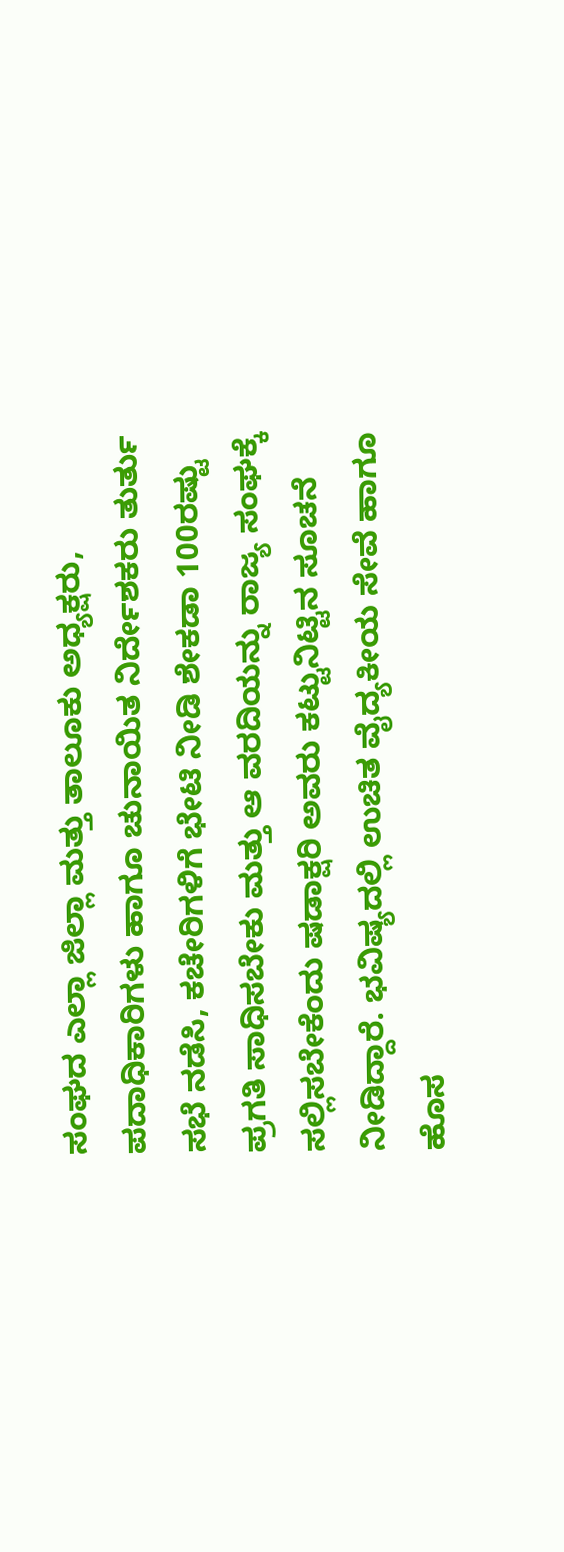ಸಂಘದ ಎಲ್ಲಾ ಜಿಲ್ಲಾ ಮತ್ತು ತಾಲೂಕು ಅಧ್ಯಕ್ಷರು, ಪದಾಧಿಕಾರಿಗಳು ಹಾಗೂ ಚುನಾಯಿತ ನಿರ್ದೇಶಕರು ತುರ್ತು ಸಭೆ ನಡೆಸಿ, ಕಚೇರಿಗಳಿಗೆ ಭೇಟಿ ನೀಡಿ ಶೇಕಡಾ 100ರಷ್ಟು ಪ್ರಗತಿ ಸಾಧಿಸಬೇಕು ಮತ್ತು ಆ ವರದಿಯನ್ನು ರಾಜ್ಯ ಸಂಘಕ್ಕೆ ಸಲ್ಲಿಸಬೇಕೆಂದು ಷಡಾಕ್ಷರಿ ಅವರು ಕಟ್ಟುನಿಟ್ಟಿನ ಸೂಚನೆ ನೀಡಿದ್ದಾರೆ. ಭವಿಷ್ಯದಲ್ಲಿ ಉಚಿತ ವೈದ್ಯಕೀಯ ಸೇವೆ ಹಾಗೂ ಹೊಸ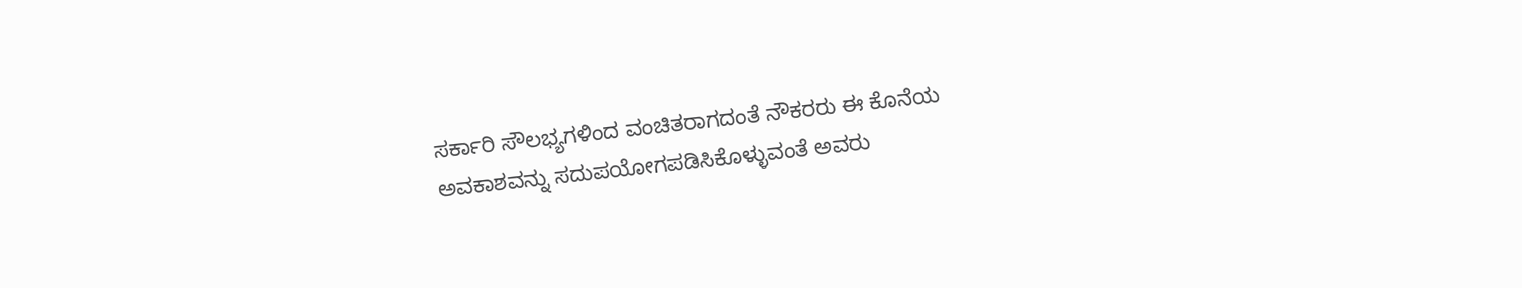ಸರ್ಕಾರಿ ಸೌಲಭ್ಯಗಳಿಂದ ವಂಚಿತರಾಗದಂತೆ ನೌಕರರು ಈ ಕೊನೆಯ ಅವಕಾಶವನ್ನು ಸದುಪಯೋಗಪಡಿಸಿಕೊಳ್ಳುವಂತೆ ಅವರು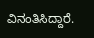ವಿನಂತಿಸಿದ್ದಾರೆ.